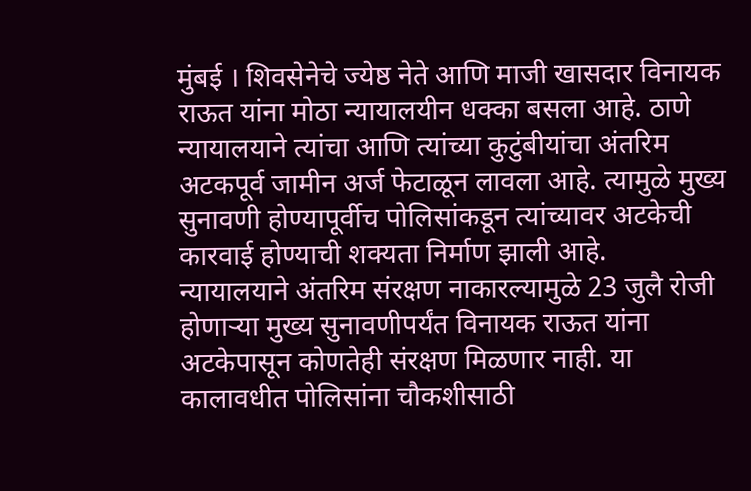मुंबई । शिवसेनेचे ज्येष्ठ नेते आणि माजी खासदार विनायक राऊत यांना मोठा न्यायालयीन धक्का बसला आहे. ठाणे न्यायालयाने त्यांचा आणि त्यांच्या कुटुंबीयांचा अंतरिम अटकपूर्व जामीन अर्ज फेटाळून लावला आहे. त्यामुळे मुख्य सुनावणी होण्यापूर्वीच पोलिसांकडून त्यांच्यावर अटकेची कारवाई होण्याची शक्यता निर्माण झाली आहे.
न्यायालयाने अंतरिम संरक्षण नाकारल्यामुळे 23 जुलै रोजी होणाऱ्या मुख्य सुनावणीपर्यंत विनायक राऊत यांना अटकेपासून कोणतेही संरक्षण मिळणार नाही. या कालावधीत पोलिसांना चौकशीसाठी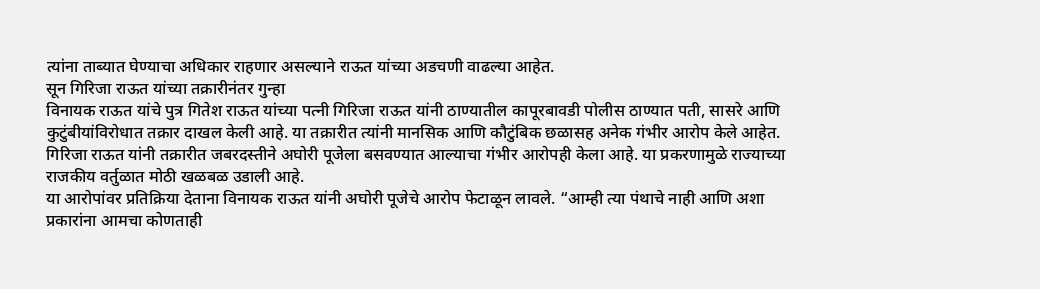त्यांना ताब्यात घेण्याचा अधिकार राहणार असल्याने राऊत यांच्या अडचणी वाढल्या आहेत.
सून गिरिजा राऊत यांच्या तक्रारीनंतर गुन्हा
विनायक राऊत यांचे पुत्र गितेश राऊत यांच्या पत्नी गिरिजा राऊत यांनी ठाण्यातील कापूरबावडी पोलीस ठाण्यात पती, सासरे आणि कुटुंबीयांविरोधात तक्रार दाखल केली आहे. या तक्रारीत त्यांनी मानसिक आणि कौटुंबिक छळासह अनेक गंभीर आरोप केले आहेत.
गिरिजा राऊत यांनी तक्रारीत जबरदस्तीने अघोरी पूजेला बसवण्यात आल्याचा गंभीर आरोपही केला आहे. या प्रकरणामुळे राज्याच्या राजकीय वर्तुळात मोठी खळबळ उडाली आहे.
या आरोपांवर प्रतिक्रिया देताना विनायक राऊत यांनी अघोरी पूजेचे आरोप फेटाळून लावले. “आम्ही त्या पंथाचे नाही आणि अशा प्रकारांना आमचा कोणताही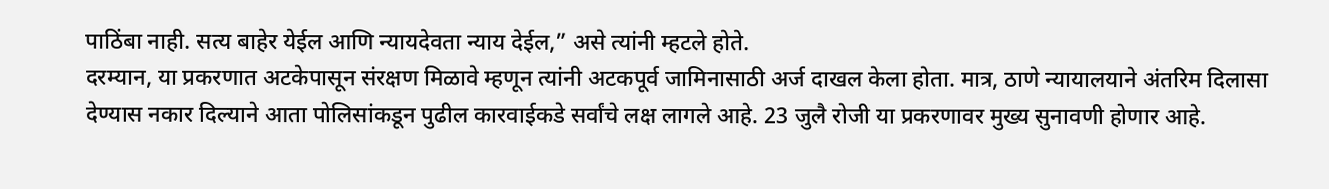पाठिंबा नाही. सत्य बाहेर येईल आणि न्यायदेवता न्याय देईल,” असे त्यांनी म्हटले होते.
दरम्यान, या प्रकरणात अटकेपासून संरक्षण मिळावे म्हणून त्यांनी अटकपूर्व जामिनासाठी अर्ज दाखल केला होता. मात्र, ठाणे न्यायालयाने अंतरिम दिलासा देण्यास नकार दिल्याने आता पोलिसांकडून पुढील कारवाईकडे सर्वांचे लक्ष लागले आहे. 23 जुलै रोजी या प्रकरणावर मुख्य सुनावणी होणार आहे.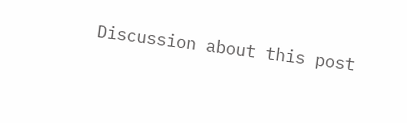Discussion about this post